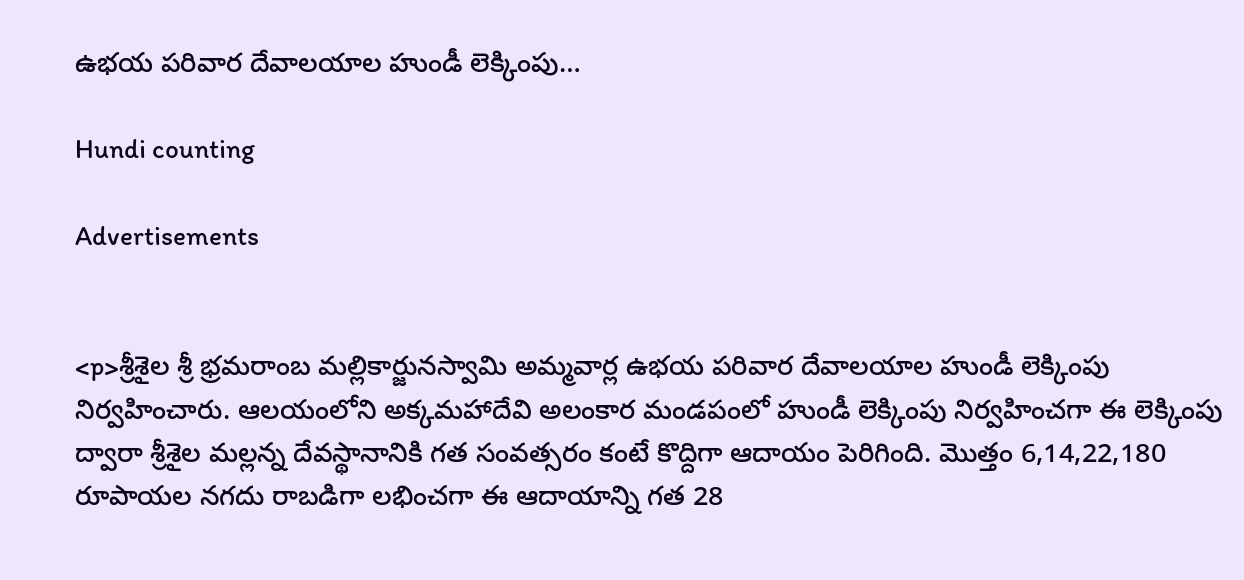ఉభయ పరివార దేవాలయాల హుండీ లెక్కింపు…

Hundi counting

Advertisements


<p>శ్రీశైల శ్రీ భ్రమరాంబ మల్లికార్జునస్వామి అమ్మవార్ల ఉభయ పరివార దేవాలయాల హుండీ లెక్కింపు నిర్వహించారు. ఆలయంలోని అక్కమహాదేవి అలంకార మండపంలో హుండీ లెక్కింపు నిర్వహించగా ఈ లెక్కింపు ద్వారా శ్రీశైల మల్లన్న దేవస్థానానికి గత సంవత్సరం కంటే కొద్దిగా ఆదాయం పెరిగింది. మొత్తం 6,14,22,180 రూపాయల నగదు రాబడిగా లభించగా ఈ ఆదాయాన్ని గత 28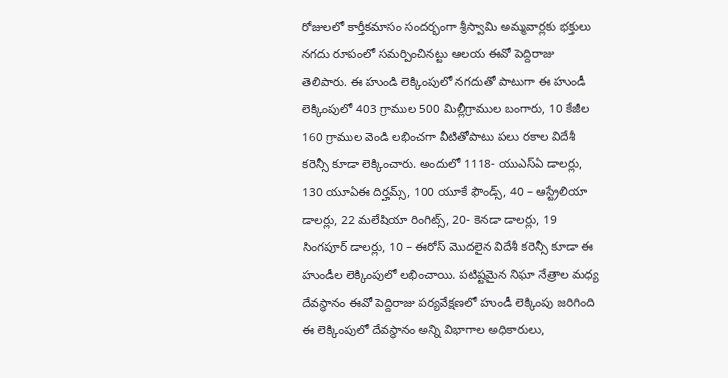రోజులలో కార్తీకమాసం సందర్భంగా శ్రీస్వామి అమ్మవార్లకు భక్తులు నగదు రూపంలో సమర్పించినట్టు ఆలయ ఈవో పెద్దిరాజు తెలిపారు. ఈ హుండి లెక్కింపులో నగదుతో పాటుగా ఈ హుండీ లెక్కింపులో 403 గ్రాముల 500 మిల్లీగ్రాముల బంగారు, 10 కేజీల 160 గ్రాముల వెండి లభించగా వీటితోపాటు పలు రకాల విదేశీ కరెన్సీ కూడా లెక్కించారు. అందులో 1118- యుఎస్ఏ డాలర్లు, 130 యూఏఈ దిర్హమ్స్, 100 యూకే ఫౌండ్స్, 40 – ఆస్ట్రేలియా డాలర్లు, 22 మలేషియా రింగిట్స్, 20- కెనడా డాలర్లు, 19 సింగపూర్ డాలర్లు, 10 – ఈరోస్ మొదలైన విదేశీ కరెన్సీ కూడా ఈ హుండీల లెక్కింపులో లభించాయి. పటిష్టమైన నిఘా నేత్రాల మధ్య దేవస్థానం ఈవో పెద్దిరాజు పర్యవేక్షణలో హుండీ లెక్కింపు జరిగింది ఈ లెక్కింపులో దేవస్థానం అన్ని విభాగాల అధికారులు,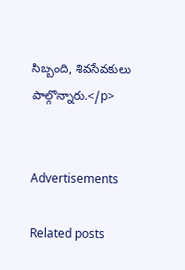సిబ్బంది, శివసేవకులు పాల్గొన్నారు.</p>


Advertisements

Related posts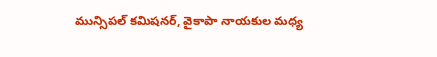మున్సిపల్ కమిషనర్, వైకాపా నాయకుల మధ్య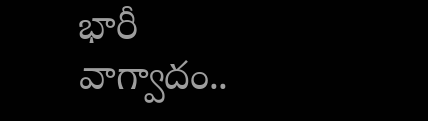భారీ వాగ్వాదం..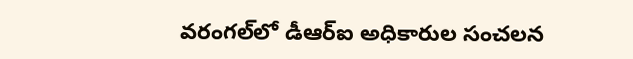వరంగల్‌లో డీఆర్‌ఐ అధికారుల సంచలన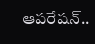ఆపరేషన్..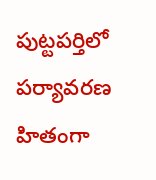పుట్టపర్తిలో పర్యావరణ హితంగా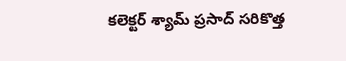కలెక్టర్ శ్యామ్ ప్రసాద్ సరికొత్త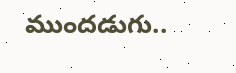ముందడుగు..